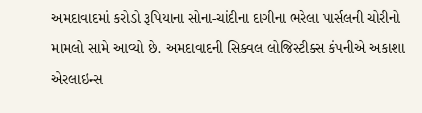અમદાવાદમાં કરોડો રૂપિયાના સોના-ચાંદીના દાગીના ભરેલા પાર્સલની ચોરીનો મામલો સામે આવ્યો છે. અમદાવાદની સિક્વલ લોજિસ્ટીક્સ કંપનીએ અકાશા એરલાઇન્સ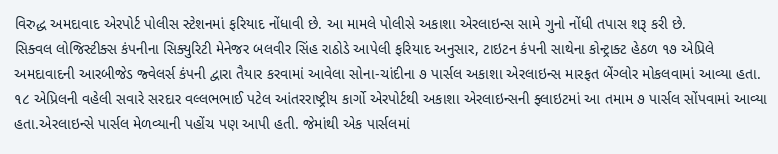વિરુદ્ધ અમદાવાદ એરપોર્ટ પોલીસ સ્ટેશનમાં ફરિયાદ નોંધાવી છે. આ મામલે પોલીસે અકાશા એરલાઇન્સ સામે ગુનો નોંધી તપાસ શરૂ કરી છે.
સિક્વલ લોજિસ્ટીક્સ કંપનીના સિક્યુરિટી મેનેજર બલવીર સિંહ રાઠોડે આપેલી ફરિયાદ અનુસાર, ટાઇટન કંપની સાથેના કોન્ટ્રાક્ટ હેઠળ ૧૭ એપ્રિલે અમદાવાદની આરબીજેડ જ્વેલર્સ કંપની દ્વારા તૈયાર કરવામાં આવેલા સોના-ચાંદીના ૭ પાર્સલ અકાશા એરલાઇન્સ મારફત બેંગ્લોર મોકલવામાં આવ્યા હતા.
૧૮ એપ્રિલની વહેલી સવારે સરદાર વલ્લભભાઈ પટેલ આંતરરાષ્ટ્રીય કાર્ગો એરપોર્ટથી અકાશા એરલાઇન્સની ફ્લાઇટમાં આ તમામ ૭ પાર્સલ સોંપવામાં આવ્યા હતા.એરલાઇન્સે પાર્સલ મેળવ્યાની પહોંચ પણ આપી હતી. જેમાંથી એક પાર્સલમાં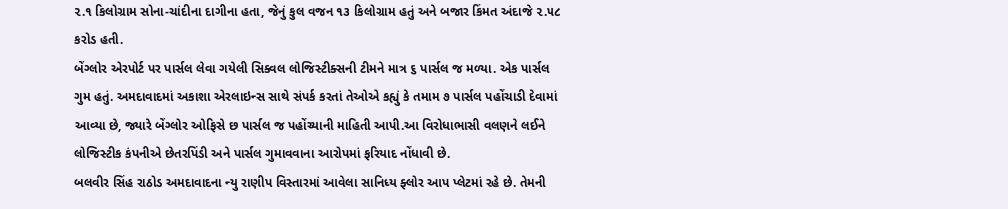૨.૧ કિલોગ્રામ સોના-ચાંદીના દાગીના હતા, જેનું કુલ વજન ૧૩ કિલોગ્રામ હતું અને બજાર કિંમત અંદાજે ૨.૫૮ કરોડ હતી.
બેંગ્લોર એરપોર્ટ પર પાર્સલ લેવા ગયેલી સિક્વલ લોજિસ્ટીક્સની ટીમને માત્ર ૬ પાર્સલ જ મળ્યા. એક પાર્સલ ગુમ હતું. અમદાવાદમાં અકાશા એરલાઇન્સ સાથે સંપર્ક કરતાં તેઓએ કહ્યું કે તમામ ૭ પાર્સલ પહોંચાડી દેવામાં આવ્યા છે, જ્યારે બેંગ્લોર ઓફિસે છ પાર્સલ જ પહોંચ્યાની માહિતી આપી.આ વિરોધાભાસી વલણને લઈને લોજિસ્ટીક કંપનીએ છેતરપિંડી અને પાર્સલ ગુમાવવાના આરોપમાં ફરિયાદ નોંધાવી છે.
બલવીર સિંહ રાઠોડ અમદાવાદના ન્યુ રાણીપ વિસ્તારમાં આવેલા સાનિધ્ય ફ્લોર આપ પ્લેટમાં રહે છે. તેમની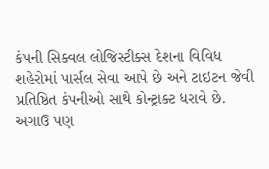કંપની સિક્વલ લોજિસ્ટીક્સ દેશના વિવિધ શહેરોમાં પાર્સલ સેવા આપે છે અને ટાઇટન જેવી પ્રતિષ્ઠિત કંપનીઓ સાથે કોન્ટ્રાક્ટ ધરાવે છે. અગાઉ પણ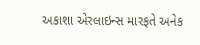અકાશા એરલાઇન્સ મારફતે અનેક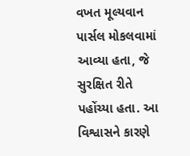વખત મૂલ્યવાન પાર્સલ મોકલવામાં આવ્યા હતા, જે સુરક્ષિત રીતે પહોંચ્યા હતા. આ વિશ્વાસને કારણે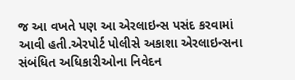જ આ વખતે પણ આ એરલાઇન્સ પસંદ કરવામાં આવી હતી.એરપોર્ટ પોલીસે અકાશા એરલાઇન્સના સંબંધિત અધિકારીઓના નિવેદન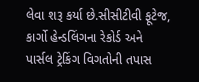લેવા શરૂ કર્યા છે.સીસીટીવી ફૂટેજ, કાર્ગો હેન્ડલિંગના રેકોર્ડ અને પાર્સલ ટ્રેકિંગ વિગતોની તપાસ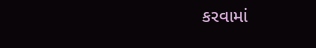કરવામાં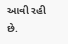આવી રહી છે.